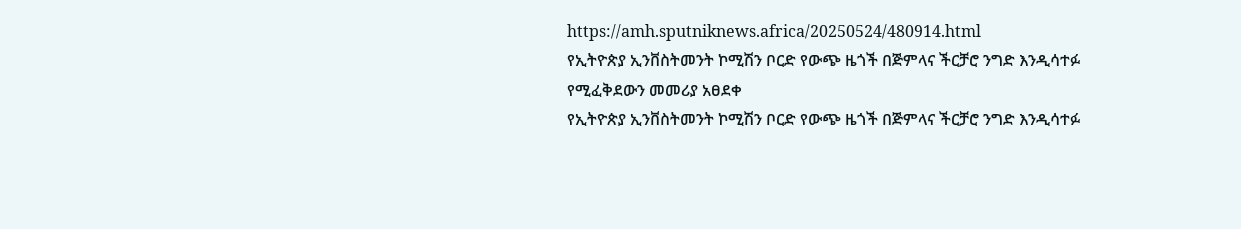https://amh.sputniknews.africa/20250524/480914.html
የኢትዮጵያ ኢንቨስትመንት ኮሚሽን ቦርድ የውጭ ዜጎች በጅምላና ችርቻሮ ንግድ እንዲሳተፉ የሚፈቅደውን መመሪያ አፀደቀ
የኢትዮጵያ ኢንቨስትመንት ኮሚሽን ቦርድ የውጭ ዜጎች በጅምላና ችርቻሮ ንግድ እንዲሳተፉ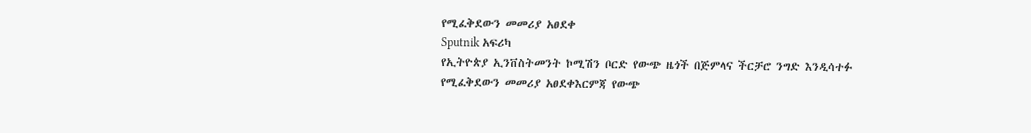የሚፈቅደውን መመሪያ አፀደቀ
Sputnik አፍሪካ
የኢትዮጵያ ኢንቨስትመንት ኮሚሽን ቦርድ የውጭ ዜጎች በጅምላና ችርቻሮ ንግድ እንዲሳተፉ የሚፈቅደውን መመሪያ አፀደቀእርምጃ የውጭ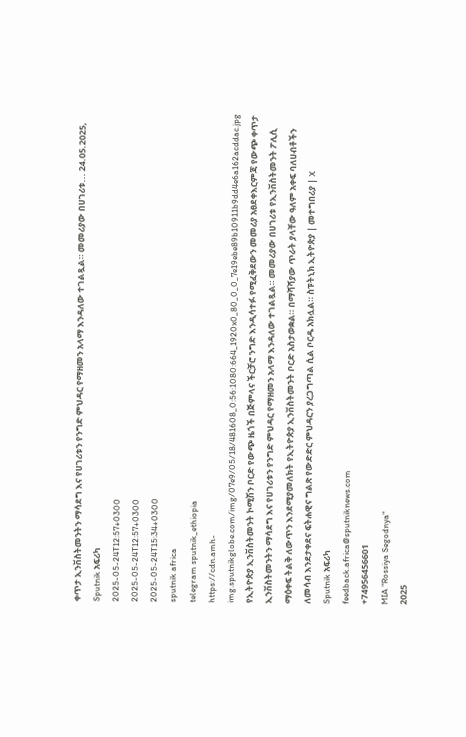ቀጥታ ኢንቨስትመንትን ማሳደግ እና የሀገሪቱን የንግድ ምህዳር የማዘመን አላማ እንዳለው ተገልጿል። መመሪያው በሀገሪቱ... 24.05.2025, Sputnik አፍሪካ
2025-05-24T12:57+0300
2025-05-24T12:57+0300
2025-05-24T15:34+0300
sputnik africa
telegram sputnik_ethiopia
https://cdn.amh-img.sputnikglobe.com/img/07e9/05/18/481608_0:56:1080:664_1920x0_80_0_0_7e19ebe89b10911b9dd4e6a162acddac.jpg
የኢትዮጵያ ኢንቨስትመንት ኮሚሽን ቦርድ የውጭ ዜጎች በጅምላና ችርቻሮ ንግድ እንዲሳተፉ የሚፈቅደውን መመሪያ አፀደቀእርምጃ የውጭ ቀጥታ ኢንቨስትመንትን ማሳደግ እና የሀገሪቱን የንግድ ምህዳር የማዘመን አላማ እንዳለው ተገልጿል። መመሪያው በሀገሪቱ የኢንቨስትመንት ፖሊሲ ማዕቀፍ ትልቅ ለውጥን እንደሚያመለክት የኢትዮጵያ ኢንቨስትመንት ቦርድ አስታወቋል። በማሻሻያው ጥራት ያላቸው ዓለም አቀፍ ባለሀብቶችን ለመሳብ እንደታቀደና ፍትሐዊና ግልጽ የውድድር ምህዳርን ያረጋግጣል ሲል ቦርዱ አክሏል። ስፑትኒክ ኢትዮጵያ | መተግበሪያ | X
Sputnik አፍሪካ
feedback.africa@sputniknews.com
+74956456601
MIA "Rossiya Segodnya"
2025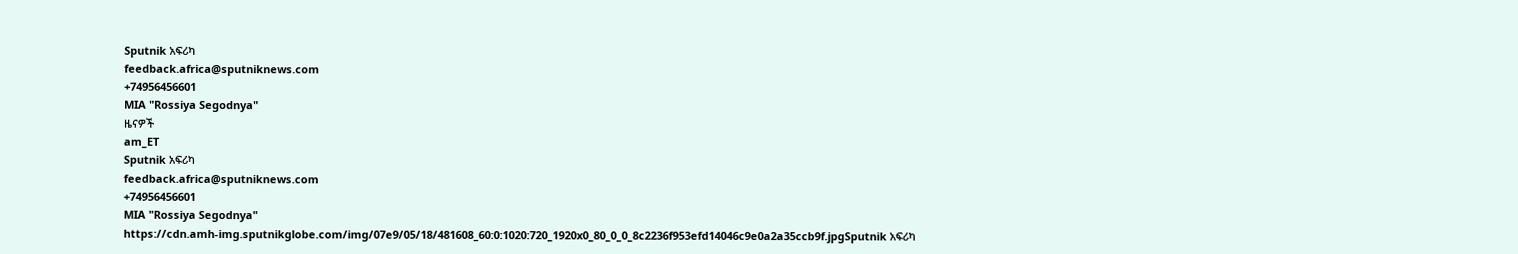Sputnik አፍሪካ
feedback.africa@sputniknews.com
+74956456601
MIA "Rossiya Segodnya"
ዜናዎች
am_ET
Sputnik አፍሪካ
feedback.africa@sputniknews.com
+74956456601
MIA "Rossiya Segodnya"
https://cdn.amh-img.sputnikglobe.com/img/07e9/05/18/481608_60:0:1020:720_1920x0_80_0_0_8c2236f953efd14046c9e0a2a35ccb9f.jpgSputnik አፍሪካ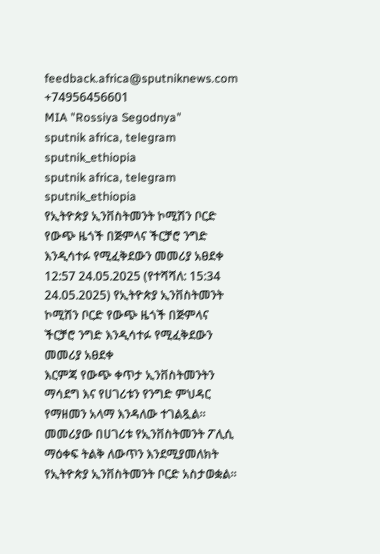feedback.africa@sputniknews.com
+74956456601
MIA "Rossiya Segodnya"
sputnik africa, telegram sputnik_ethiopia
sputnik africa, telegram sputnik_ethiopia
የኢትዮጵያ ኢንቨስትመንት ኮሚሽን ቦርድ የውጭ ዜጎች በጅምላና ችርቻሮ ንግድ እንዲሳተፉ የሚፈቅደውን መመሪያ አፀደቀ
12:57 24.05.2025 (የተሻሻለ: 15:34 24.05.2025) የኢትዮጵያ ኢንቨስትመንት ኮሚሽን ቦርድ የውጭ ዜጎች በጅምላና ችርቻሮ ንግድ እንዲሳተፉ የሚፈቅደውን መመሪያ አፀደቀ
እርምጃ የውጭ ቀጥታ ኢንቨስትመንትን ማሳደግ እና የሀገሪቱን የንግድ ምህዳር የማዘመን አላማ እንዳለው ተገልጿል።
መመሪያው በሀገሪቱ የኢንቨስትመንት ፖሊሲ ማዕቀፍ ትልቅ ለውጥን እንደሚያመለክት የኢትዮጵያ ኢንቨስትመንት ቦርድ አስታወቋል።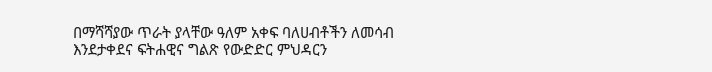በማሻሻያው ጥራት ያላቸው ዓለም አቀፍ ባለሀብቶችን ለመሳብ እንደታቀደና ፍትሐዊና ግልጽ የውድድር ምህዳርን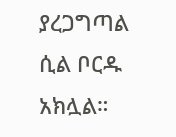ያረጋግጣል ሲል ቦርዱ አክሏል።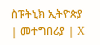ስፑትኒክ ኢትዮጵያ | መተግበሪያ | X